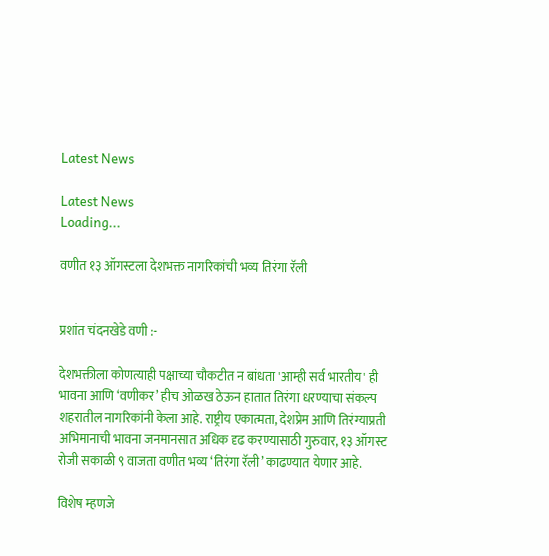Latest News

Latest News
Loading...

वणीत १३ ऑगस्टला देशभक्त नागरिकांची भव्य तिरंगा रॅली


प्रशांत चंदनखेडे वणी :-

देशभक्तीला कोणत्याही पक्षाच्या चौकटीत न बांधता 'आम्ही सर्व भारतीय' ही भावना आणि ‘वणीकर’ हीच ओळख ठेऊन हातात तिरंगा धरण्याचा संकल्प शहरातील नागरिकांनी केला आहे. राष्ट्रीय एकात्मता, देशप्रेम आणि तिरंग्याप्रती अभिमानाची भावना जनमानसात अधिक दृढ करण्यासाठी गुरुवार, १३ ऑगस्ट रोजी सकाळी ९ वाजता वणीत भव्य ‘तिरंगा रॅली’ काढण्यात येणार आहे.

विशेष म्हणजे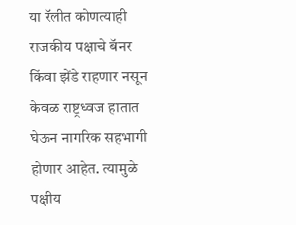या रॅलीत कोणत्याही राजकीय पक्षाचे बॅनर किंवा झेंडे राहणार नसून केवळ राष्ट्रध्वज हातात घेऊन नागरिक सहभागी होणार आहेत. त्यामुळे पक्षीय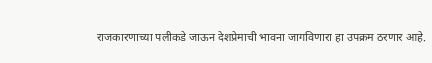राजकारणाच्या पलीकडे जाऊन देशप्रेमाची भावना जागविणारा हा उपक्रम ठरणार आहे.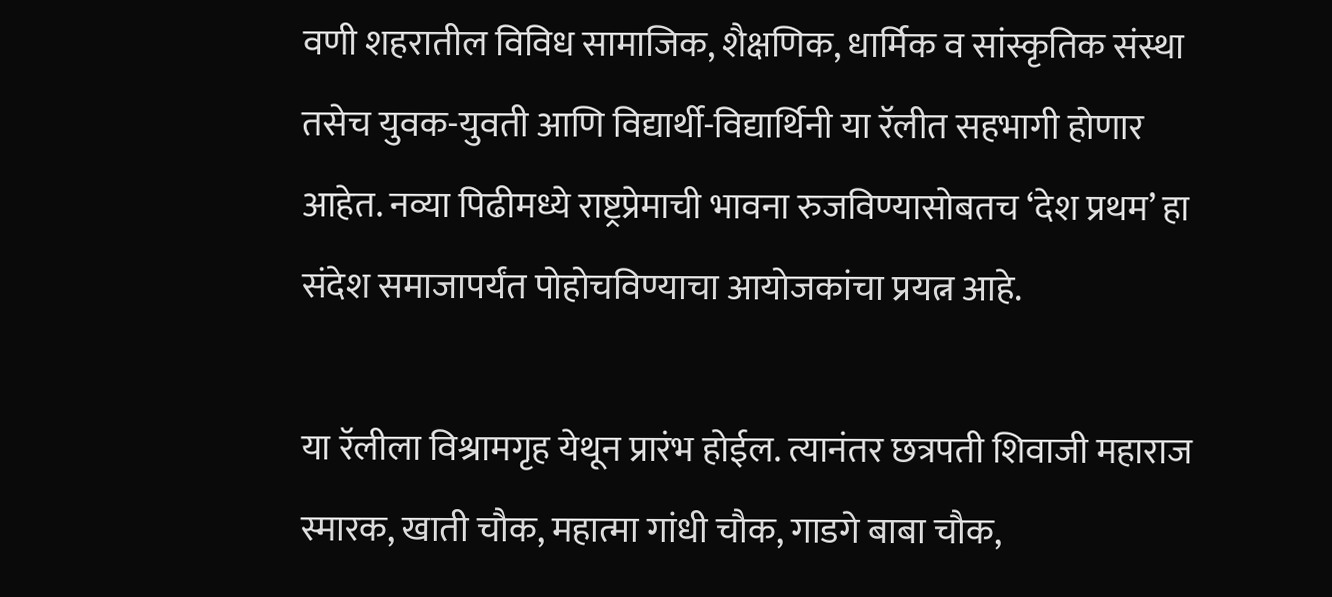वणी शहरातील विविध सामाजिक, शैक्षणिक, धार्मिक व सांस्कृतिक संस्था तसेच युवक-युवती आणि विद्यार्थी-विद्यार्थिनी या रॅलीत सहभागी होणार आहेत. नव्या पिढीमध्ये राष्ट्रप्रेमाची भावना रुजविण्यासोबतच ‘देश प्रथम’ हा संदेश समाजापर्यंत पोहोचविण्याचा आयोजकांचा प्रयत्न आहे.

या रॅलीला विश्रामगृह येथून प्रारंभ होईल. त्यानंतर छत्रपती शिवाजी महाराज स्मारक, खाती चौक, महात्मा गांधी चौक, गाडगे बाबा चौक,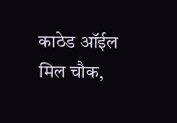काठेड ऑईल मिल चौक,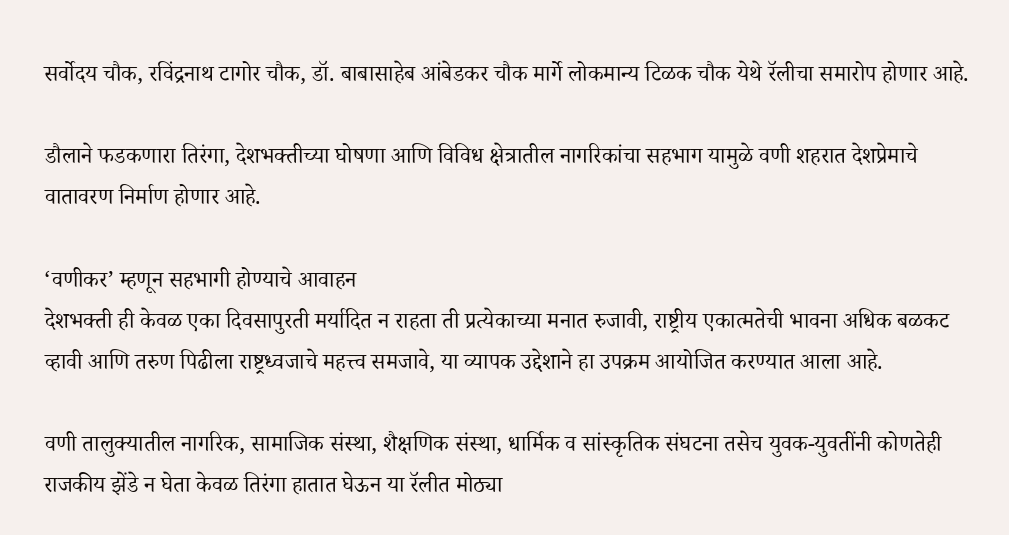सर्वोदय चौक, रविंद्रनाथ टागोर चौक, डॉ. बाबासाहेब आंबेडकर चौक मार्गे लोकमान्य टिळक चौक येथे रॅलीचा समारोप होणार आहे.

डौलाने फडकणारा तिरंगा, देशभक्तीच्या घोषणा आणि विविध क्षेत्रातील नागरिकांचा सहभाग यामुळे वणी शहरात देशप्रेमाचे वातावरण निर्माण होणार आहे.

‘वणीकर’ म्हणून सहभागी होण्याचे आवाहन
देशभक्ती ही केवळ एका दिवसापुरती मर्यादित न राहता ती प्रत्येकाच्या मनात रुजावी, राष्ट्रीय एकात्मतेची भावना अधिक बळकट व्हावी आणि तरुण पिढीला राष्ट्रध्वजाचे महत्त्व समजावे, या व्यापक उद्देशाने हा उपक्रम आयोजित करण्यात आला आहे.

वणी तालुक्यातील नागरिक, सामाजिक संस्था, शैक्षणिक संस्था, धार्मिक व सांस्कृतिक संघटना तसेच युवक-युवतींनी कोणतेही राजकीय झेंडे न घेता केवळ तिरंगा हातात घेऊन या रॅलीत मोठ्या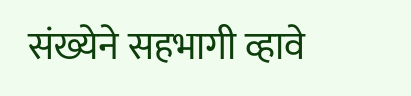संख्येने सहभागी व्हावे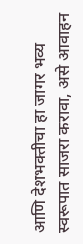आणि देशभक्तीचा हा जागर भव्य स्वरूपात साजरा करावा, असे आवाहन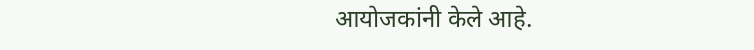आयोजकांनी केले आहे.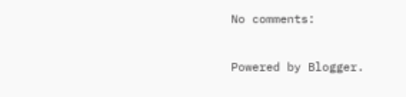No comments:

Powered by Blogger.